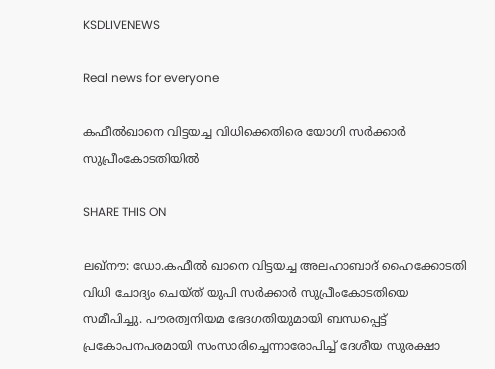KSDLIVENEWS

Real news for everyone

കഫീല്‍ഖാനെ വിട്ടയച്ച വിധിക്കെതിരെ യോഗി സര്‍ക്കാര്‍ സുപ്രീംകോടതിയില്‍

SHARE THIS ON

ലഖ്നൗ: ഡോ.കഫീൽ ഖാനെ വിട്ടയച്ച അലഹാബാദ് ഹൈക്കോടതി വിധി ചോദ്യം ചെയ്ത് യുപി സർക്കാർ സുപ്രീംകോടതിയെ സമീപിച്ചു. പൗരത്വനിയമ ഭേദഗതിയുമായി ബന്ധപ്പെട്ട് പ്രകോപനപരമായി സംസാരിച്ചെന്നാരോപിച്ച് ദേശീയ സുരക്ഷാ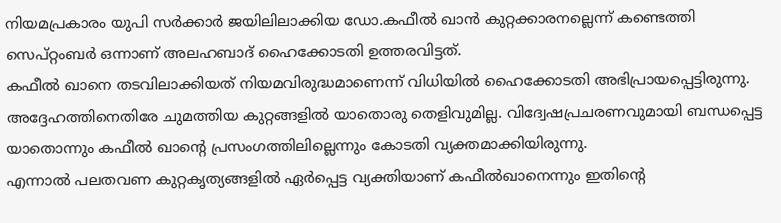നിയമപ്രകാരം യുപി സർക്കാർ ജയിലിലാക്കിയ ഡോ.കഫീൽ ഖാൻ കുറ്റക്കാരനല്ലെന്ന് കണ്ടെത്തി സെപ്റ്റംബർ ഒന്നാണ് അലഹബാദ് ഹൈക്കോടതി ഉത്തരവിട്ടത്.
കഫീൽ ഖാനെ തടവിലാക്കിയത് നിയമവിരുദ്ധമാണെന്ന് വിധിയിൽ ഹൈക്കോടതി അഭിപ്രായപ്പെട്ടിരുന്നു. അദ്ദേഹത്തിനെതിരേ ചുമത്തിയ കുറ്റങ്ങളിൽ യാതൊരു തെളിവുമില്ല. വിദ്വേഷപ്രചരണവുമായി ബന്ധപ്പെട്ട യാതൊന്നും കഫീൽ ഖാന്റെ പ്രസംഗത്തിലില്ലെന്നും കോടതി വ്യക്തമാക്കിയിരുന്നു.
എന്നാൽ പലതവണ കുറ്റകൃത്യങ്ങളിൽ ഏർപ്പെട്ട വ്യക്തിയാണ് കഫീൽഖാനെന്നും ഇതിന്റെ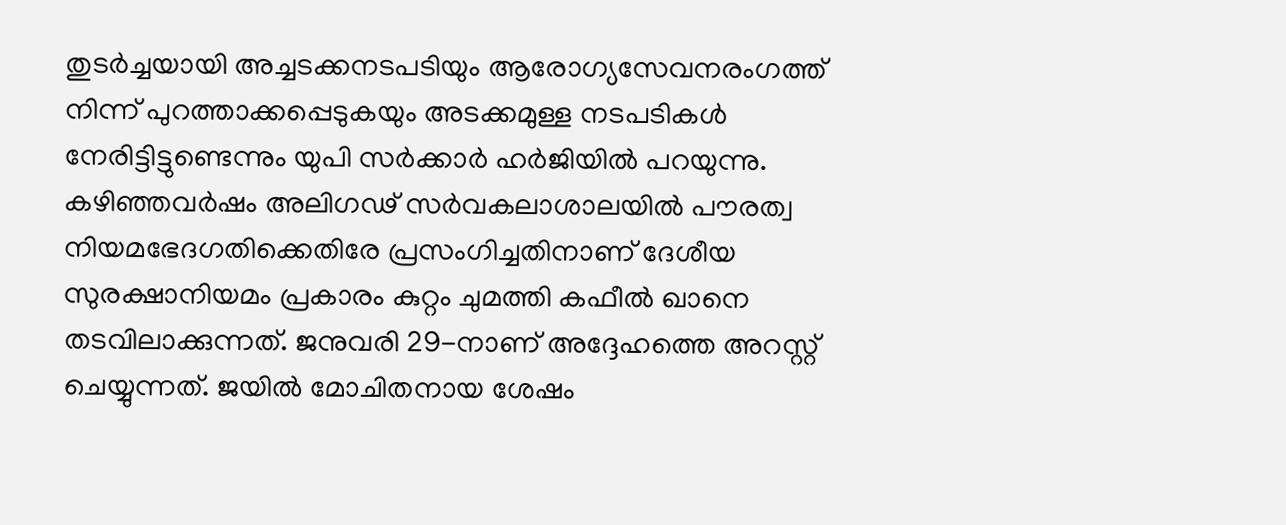തുടർച്ചയായി അച്ചടക്കനടപടിയും ആരോഗ്യസേവനരംഗത്ത് നിന്ന് പുറത്താക്കപ്പെടുകയും അടക്കമുള്ള നടപടികൾ നേരിട്ടിട്ടുണ്ടെന്നും യുപി സർക്കാർ ഹർജിയിൽ പറയുന്നു.
കഴിഞ്ഞവർഷം അലിഗഢ് സർവകലാശാലയിൽ പൗരത്വ നിയമഭേദഗതിക്കെതിരേ പ്രസംഗിച്ചതിനാണ് ദേശീയ സുരക്ഷാനിയമം പ്രകാരം കുറ്റം ചുമത്തി കഫീൽ ഖാനെ തടവിലാക്കുന്നത്. ജനുവരി 29-നാണ് അദ്ദേഹത്തെ അറസ്റ്റ് ചെയ്യുന്നത്. ജയിൽ മോചിതനായ ശേഷം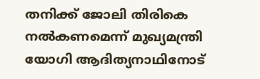തനിക്ക് ജോലി തിരികെ നൽകണമെന്ന് മുഖ്യമന്ത്രി യോഗി ആദിത്യനാഥിനോട്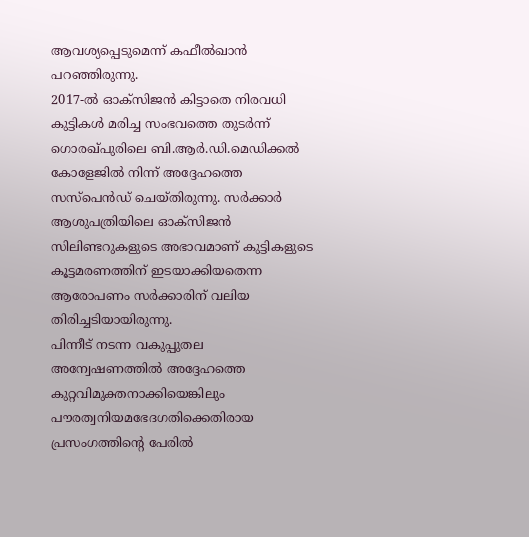ആവശ്യപ്പെടുമെന്ന് കഫീൽഖാൻ പറഞ്ഞിരുന്നു.
2017-ൽ ഓക്സിജൻ കിട്ടാതെ നിരവധി കുട്ടികൾ മരിച്ച സംഭവത്തെ തുടർന്ന് ഗൊരഖ്പുരിലെ ബി.ആർ.ഡി.മെഡിക്കൽ കോളേജിൽ നിന്ന് അദ്ദേഹത്തെ സസ്പെൻഡ് ചെയ്തിരുന്നു. സർക്കാർ ആശുപത്രിയിലെ ഓക്സിജൻ സിലിണ്ടറുകളുടെ അഭാവമാണ് കുട്ടികളുടെ കൂട്ടമരണത്തിന് ഇടയാക്കിയതെന്ന ആരോപണം സർക്കാരിന് വലിയ തിരിച്ചടിയായിരുന്നു.
പിന്നീട് നടന്ന വകുപ്പുതല അന്വേഷണത്തിൽ അദ്ദേഹത്തെ കുറ്റവിമുക്തനാക്കിയെങ്കിലും പൗരത്വനിയമഭേദഗതിക്കെതിരായ പ്രസംഗത്തിന്റെ പേരിൽ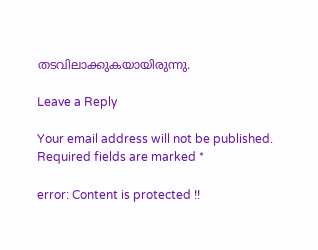തടവിലാക്കുകയായിരുന്നു.

Leave a Reply

Your email address will not be published. Required fields are marked *

error: Content is protected !!